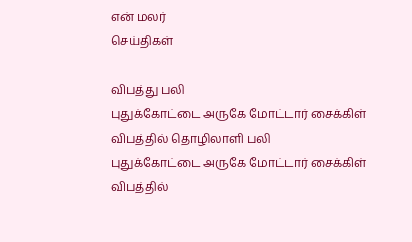என் மலர்
செய்திகள்

விபத்து பலி
புதுக்கோட்டை அருகே மோட்டார் சைக்கிள் விபத்தில் தொழிலாளி பலி
புதுக்கோட்டை அருகே மோட்டார் சைக்கிள் விபத்தில்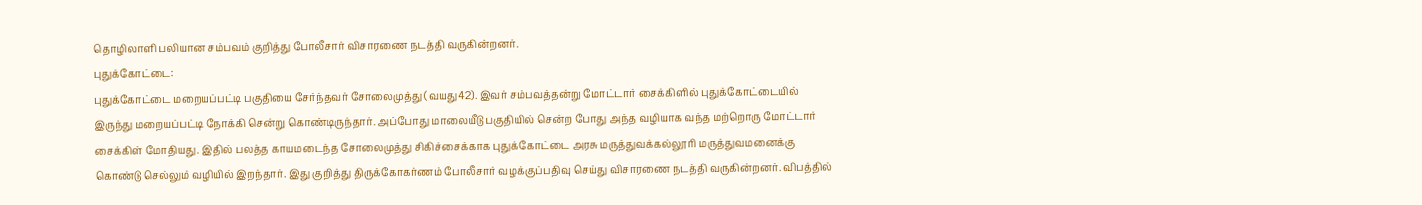தொழிலாளி பலியான சம்பவம் குறித்து போலீசார் விசாரணை நடத்தி வருகின்றனர்.
புதுக்கோட்டை:
புதுக்கோட்டை மறையப்பட்டி பகுதியை சேர்ந்தவர் சோலைமுத்து (வயது42). இவர் சம்பவத்தன்று மோட்டார் சைக்கிளில் புதுக்கோட்டையில் இருந்து மறையப்பட்டி நோக்கி சென்று கொண்டிருந்தார். அப்போது மாலையீடு பகுதியில் சென்ற போது அந்த வழியாக வந்த மற்றொரு மோட்டார் சைக்கிள் மோதியது. இதில் பலத்த காயமடைந்த சோலைமுத்து சிகிச்சைக்காக புதுக்கோட்டை அரசு மருத்துவக்கல்லூரி மருத்துவமனைக்கு கொண்டு செல்லும் வழியில் இறந்தார். இது குறித்து திருக்கோகர்ணம் போலீசார் வழக்குப்பதிவு செய்து விசாரணை நடத்தி வருகின்றனர். விபத்தில்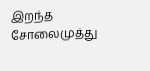இறந்த சோலைமுத்து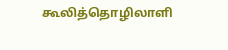கூலித்தொழிலாளி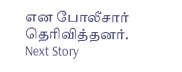என போலீசார் தெரிவித்தனர்.
Next Story